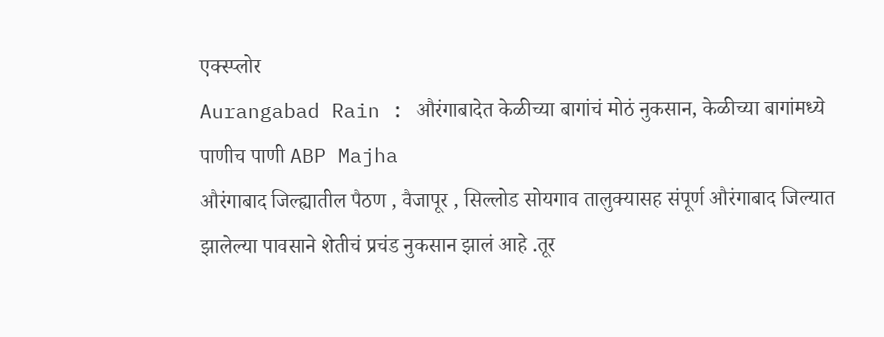एक्स्प्लोर
Aurangabad Rain : औरंगाबादेत केळीच्या बागांचं मोठं नुकसान, केळीच्या बागांमध्ये पाणीच पाणी ABP Majha
औरंगाबाद जिल्ह्यातील पैठण , वैजापूर , सिल्लोड सोयगाव तालुक्यासह संपूर्ण औरंगाबाद जिल्यात झालेल्या पावसाने शेतीचं प्रचंड नुकसान झालं आहे .तूर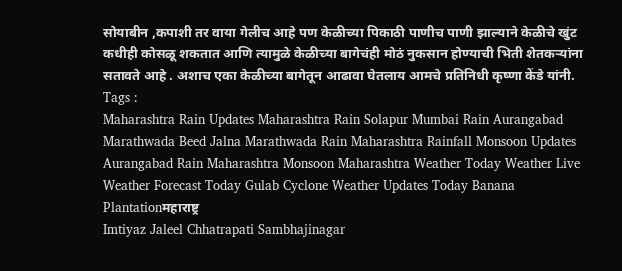सोयाबीन ,कपाशी तर वाया गेलीच आहे पण केळीच्या पिकाठी पाणीच पाणी झाल्याने केळीचे खुंट कधीही कोसळू शकतात आणि त्यामुळे केळीच्या बागेचंही मोठं नुकसान होण्याची भिती शेतकऱ्यांना सतावते आहे . अशाच एका केळीच्या बागेतून आढावा घेतलाय आमचे प्रतिनिधी कृष्णा केंडे यांनी.
Tags :
Maharashtra Rain Updates Maharashtra Rain Solapur Mumbai Rain Aurangabad Marathwada Beed Jalna Marathwada Rain Maharashtra Rainfall Monsoon Updates Aurangabad Rain Maharashtra Monsoon Maharashtra Weather Today Weather Live Weather Forecast Today Gulab Cyclone Weather Updates Today Banana Plantationमहाराष्ट्र
Imtiyaz Jaleel Chhatrapati Sambhajinagar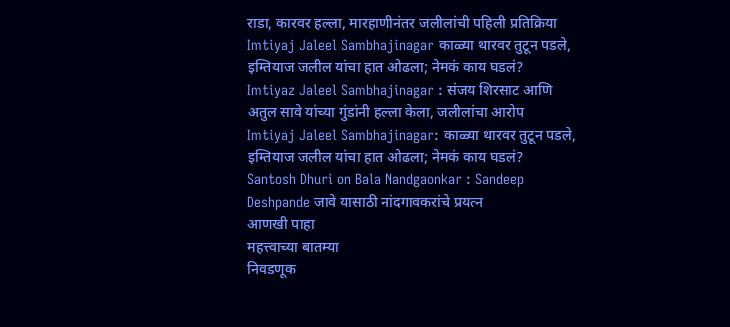राडा, कारवर हल्ला, मारहाणीनंतर जलीलांची पहिली प्रतिक्रिया
Imtiyaj Jaleel Sambhajinagar काळ्या थारवर तुटून पडले, इम्तियाज जलील यांचा हात ओढला; नेमकं काय घडलं?
Imtiyaz Jaleel Sambhajinagar : संजय शिरसाट आणि अतुल सावे यांच्या गुंडांनी हल्ला केला, जलीलांचा आरोप
Imtiyaj Jaleel Sambhajinagar: काळ्या थारवर तुटून पडले, इम्तियाज जलील यांचा हात ओढला; नेमकं काय घडलं?
Santosh Dhuri on Bala Nandgaonkar : Sandeep Deshpande जावे यासाठी नांदगावकरांचे प्रयत्न
आणखी पाहा
महत्त्वाच्या बातम्या
निवडणूक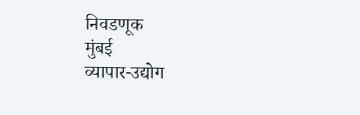निवडणूक
मुंबई
व्यापार-उद्योग